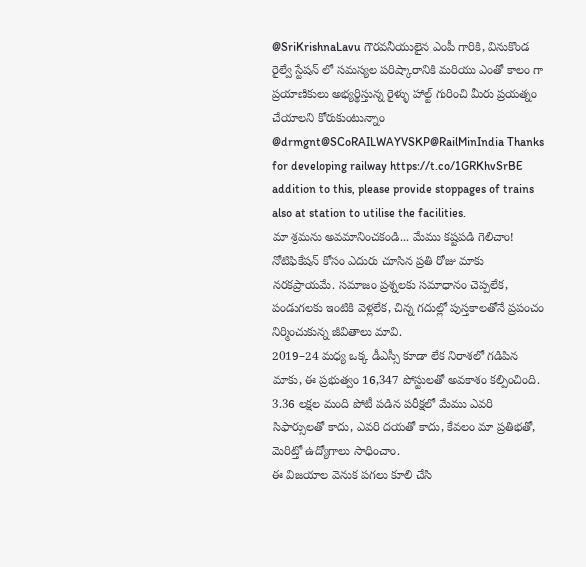@SriKrishnaLavu గౌరవనీయులైన ఎంపీ గారికి, వినుకొండ రైల్వే స్టేషన్ లో సమస్యల పరిష్కారానికి మరియు ఎంతో కాలం గా ప్రయాణికులు అభ్యర్థిస్తున్న రైళ్ళు హాల్ట్ గురించి మీరు ప్రయత్నం చేయాలని కోరుకుంటున్నాం
@drmgnt@SCoRAILWAYVSKP@RailMinIndia Thanks for developing railway https://t.co/1GRKhvSrBE addition to this, please provide stoppages of trains also at station to utilise the facilities.
మా శ్రమను అవమానించకండి... మేము కష్టపడి గెలిచాం!
నోటిఫికేషన్ కోసం ఎదురు చూసిన ప్రతి రోజు మాకు నరకప్రాయమే. సమాజం ప్రశ్నలకు సమాధానం చెప్పలేక, పండుగలకు ఇంటికి వెళ్లలేక, చిన్న గదుల్లో పుస్తకాలతోనే ప్రపంచం నిర్మించుకున్న జీవితాలు మావి.
2019–24 మధ్య ఒక్క డీఎస్సీ కూడా లేక నిరాశలో గడిపిన మాకు, ఈ ప్రభుత్వం 16,347 పోస్టులతో అవకాశం కల్పించింది. 3.36 లక్షల మంది పోటీ పడిన పరీక్షలో మేము ఎవరి సిఫార్సులతో కాదు, ఎవరి దయతో కాదు, కేవలం మా ప్రతిభతో, మెరిట్తో ఉద్యోగాలు సాధించాం.
ఈ విజయాల వెనుక పగలు కూలి చేసి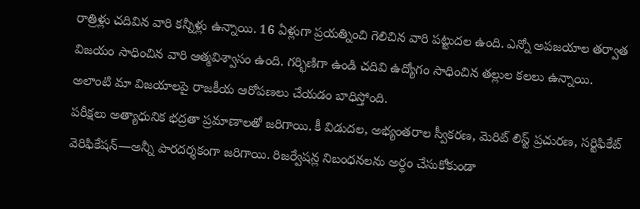రాత్రిళ్లు చదివిన వారి కన్నీళ్లు ఉన్నాయి. 16 ఏళ్లుగా ప్రయత్నించి గెలిచిన వారి పట్టుదల ఉంది. ఎన్నో అపజయాల తర్వాత విజయం సాధించిన వారి ఆత్మవిశ్వాసం ఉంది. గర్భిణిగా ఉండి చదివి ఉద్యోగం సాధించిన తల్లుల కలలు ఉన్నాయి.
అలాంటి మా విజయాలపై రాజకీయ ఆరోపణలు చేయడం బాధిస్తోంది.
పరీక్షలు అత్యాధునిక భద్రతా ప్రమాణాలతో జరిగాయి. కీ విడుదల, అభ్యంతరాల స్వీకరణ, మెరిట్ లిస్ట్ ప్రచురణ, సర్టిఫికేట్ వెరిఫికేషన్—అన్నీ పారదర్శకంగా జరిగాయి. రిజర్వేషన్ల నిబంధనలను అర్థం చేసుకోకుండా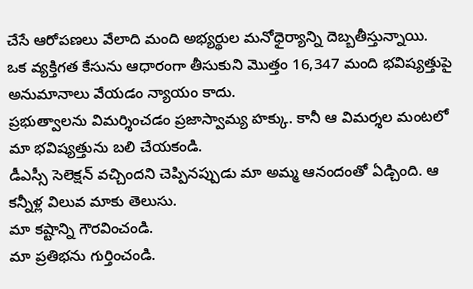చేసే ఆరోపణలు వేలాది మంది అభ్యర్థుల మనోధైర్యాన్ని దెబ్బతీస్తున్నాయి.
ఒక వ్యక్తిగత కేసును ఆధారంగా తీసుకుని మొత్తం 16,347 మంది భవిష్యత్తుపై అనుమానాలు వేయడం న్యాయం కాదు.
ప్రభుత్వాలను విమర్శించడం ప్రజాస్వామ్య హక్కు. కానీ ఆ విమర్శల మంటలో మా భవిష్యత్తును బలి చేయకండి.
డీఎస్సీ సెలెక్షన్ వచ్చిందని చెప్పినప్పుడు మా అమ్మ ఆనందంతో ఏడ్చింది. ఆ కన్నీళ్ల విలువ మాకు తెలుసు.
మా కష్టాన్ని గౌరవించండి.
మా ప్రతిభను గుర్తించండి.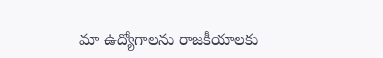మా ఉద్యోగాలను రాజకీయాలకు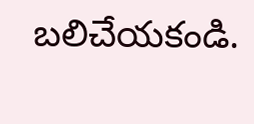బలిచేయకండి.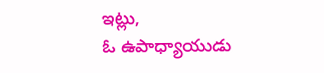ఇట్లు,
ఓ ఉపాధ్యాయుడు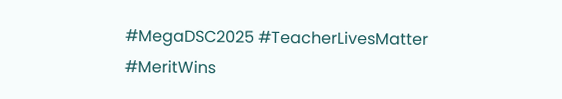#MegaDSC2025 #TeacherLivesMatter #MeritWins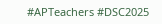#APTeachers #DSC2025